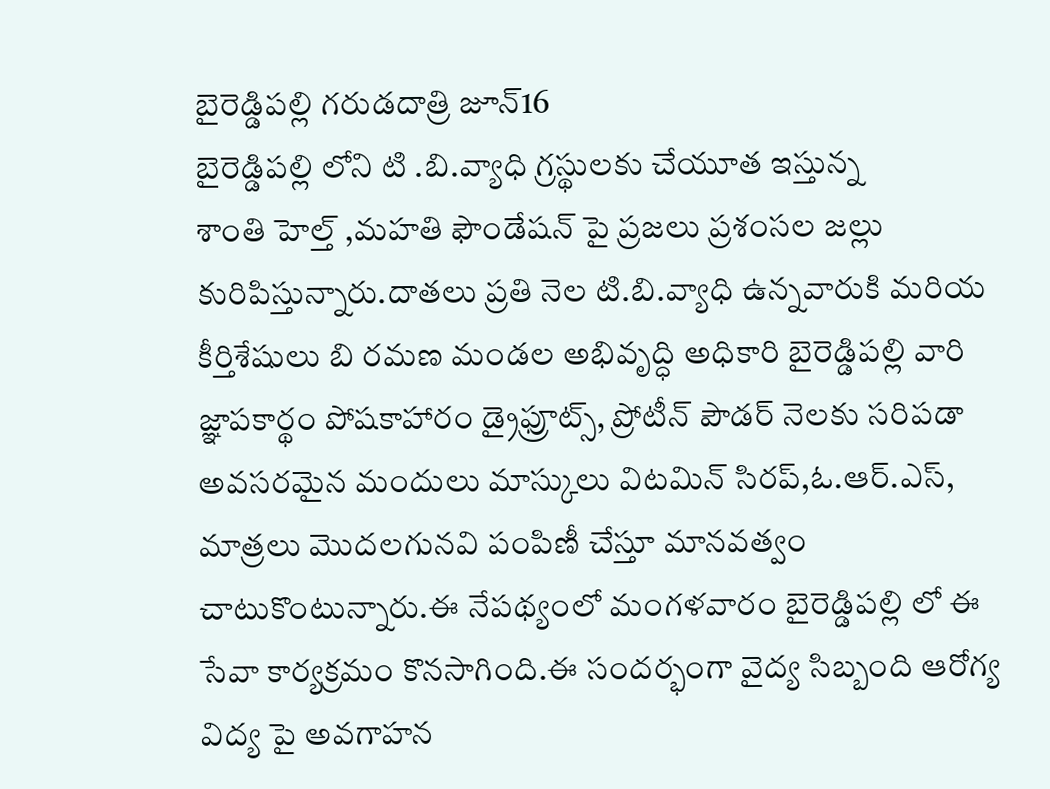బైరెడ్డిపల్లి గరుడదాత్రి జూన్16
బైరెడ్డిపల్లి లోని టి .బి.వ్యాధి గ్రస్థులకు చేయూత ఇస్తున్న
శాంతి హెల్త్ ,మహతి ఫౌండేషన్ పై ప్రజలు ప్రశంసల జల్లు కురిపిస్తున్నారు.దాతలు ప్రతి నెల టి.బి.వ్యాధి ఉన్నవారుకి మరియ కీర్తిశేషులు బి రమణ మండల అభివృద్ధి అధికారి బైరెడ్డిపల్లి వారి జ్ఞాపకార్థం పోషకాహారం డ్రైఫ్రూట్స్, ప్రోటీన్ పౌడర్ నెలకు సరిపడా అవసరమైన మందులు మాస్కులు విటమిన్ సిరప్,ఓ.ఆర్.ఎస్, మాత్రలు మొదలగునవి పంపిణీ చేస్తూ మానవత్వం చాటుకొంటున్నారు.ఈ నేపథ్యంలో మంగళవారం బైరెడ్డిపల్లి లో ఈ సేవా కార్యక్రమం కొనసాగింది.ఈ సందర్భంగా వైద్య సిబ్బంది ఆరోగ్య విద్య పై అవగాహన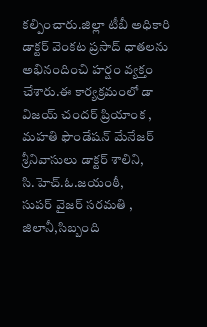కల్పించారు.జిల్లా టీబీ అధికారి డాక్టర్ వెంకట ప్రసాద్ ధాతలను అభినందించి హర్షం వ్యక్తం చేశారు.ఈ కార్యక్రమంలో డా విజయ్ చందర్ ప్రియాంక , మహతి ఫౌండేషన్ మేనేజర్ శ్రీనివాసులు డాక్టర్ శాలిని, సి.హెచ్.ఓ.జయంఠీ,
సుపర్ వైజర్ సరమతి , జిలానీ,సిబ్బంది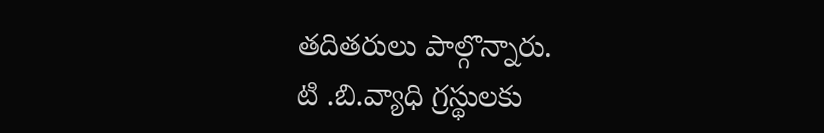తదితరులు పాల్గొన్నారు.
టి .బి.వ్యాధి గ్రస్థులకు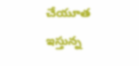చేయూత ఇస్తున్న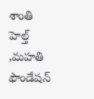శాంతి హెల్త్ ,మహతి ఫౌండేషన్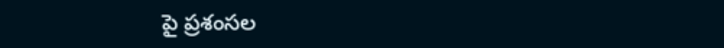పై ప్రశంసల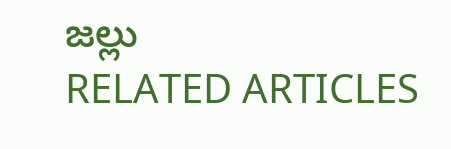జల్లు
RELATED ARTICLES